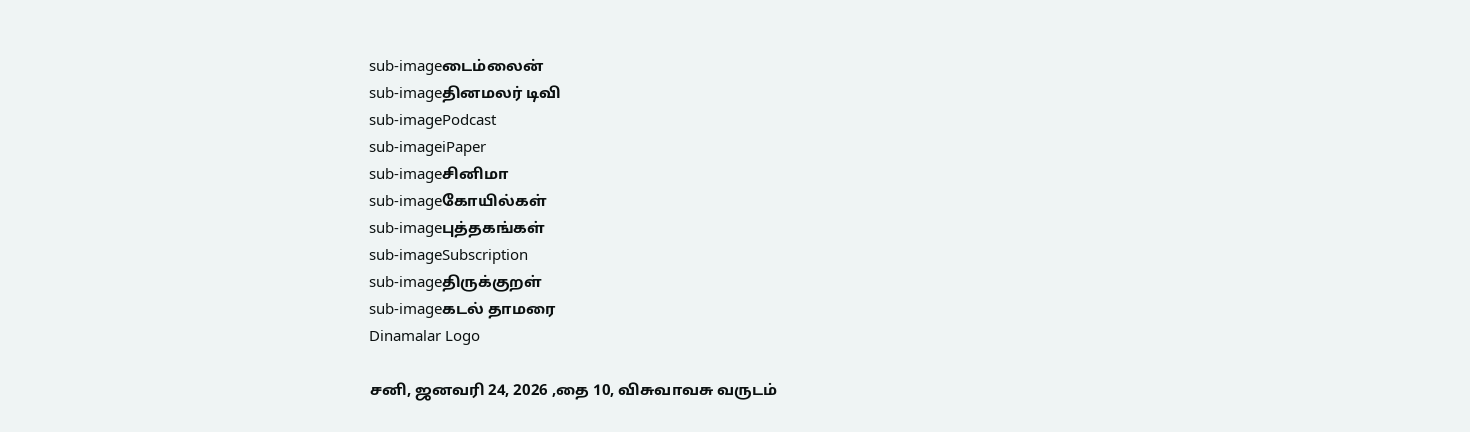sub-imageடைம்லைன்
sub-imageதினமலர் டிவி
sub-imagePodcast
sub-imageiPaper
sub-imageசினிமா
sub-imageகோயில்கள்
sub-imageபுத்தகங்கள்
sub-imageSubscription
sub-imageதிருக்குறள்
sub-imageகடல் தாமரை
Dinamalar Logo

சனி, ஜனவரி 24, 2026 ,தை 10, விசுவாவசு வருடம்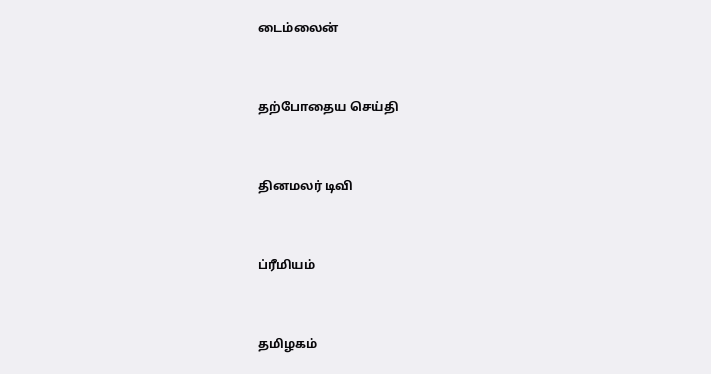டைம்லைன்


தற்போதைய செய்தி


தினமலர் டிவி


ப்ரீமியம்


தமிழகம்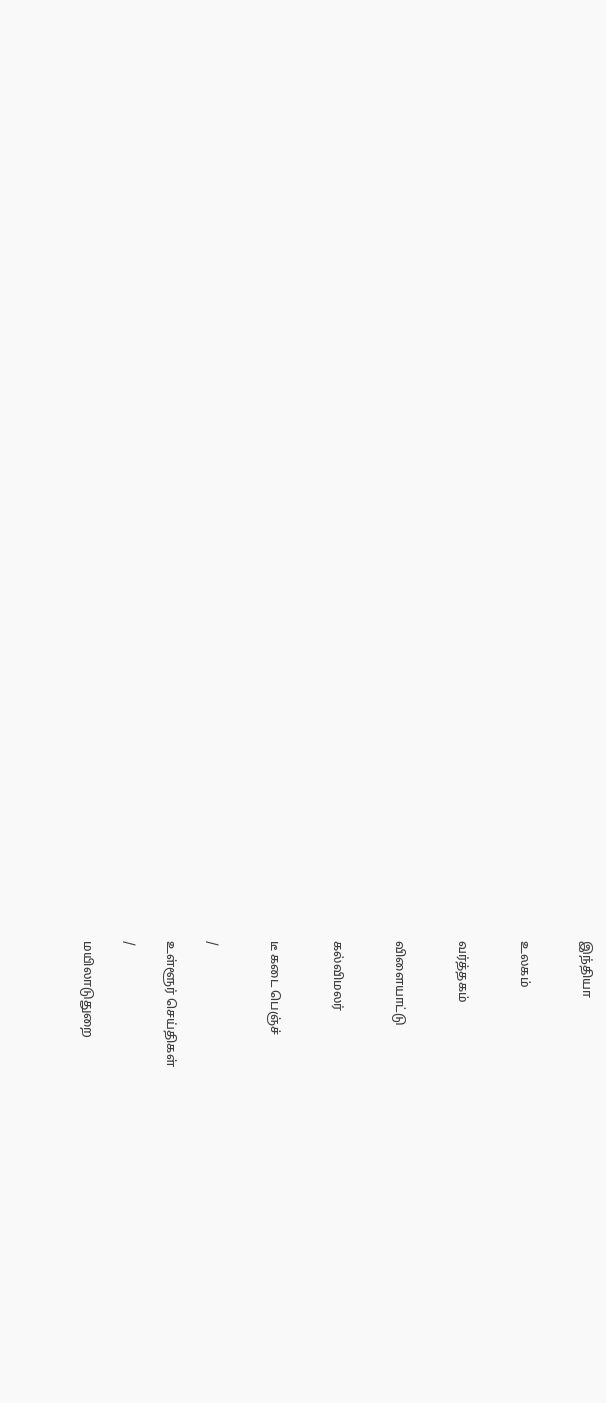இந்தியா


உலகம்


வர்த்தகம்


விளையாட்டு


கல்விமலர்


டீ கடை பெஞ்ச்


/

உள்ளூர் செய்திகள்

/

மயிலாடுதுறை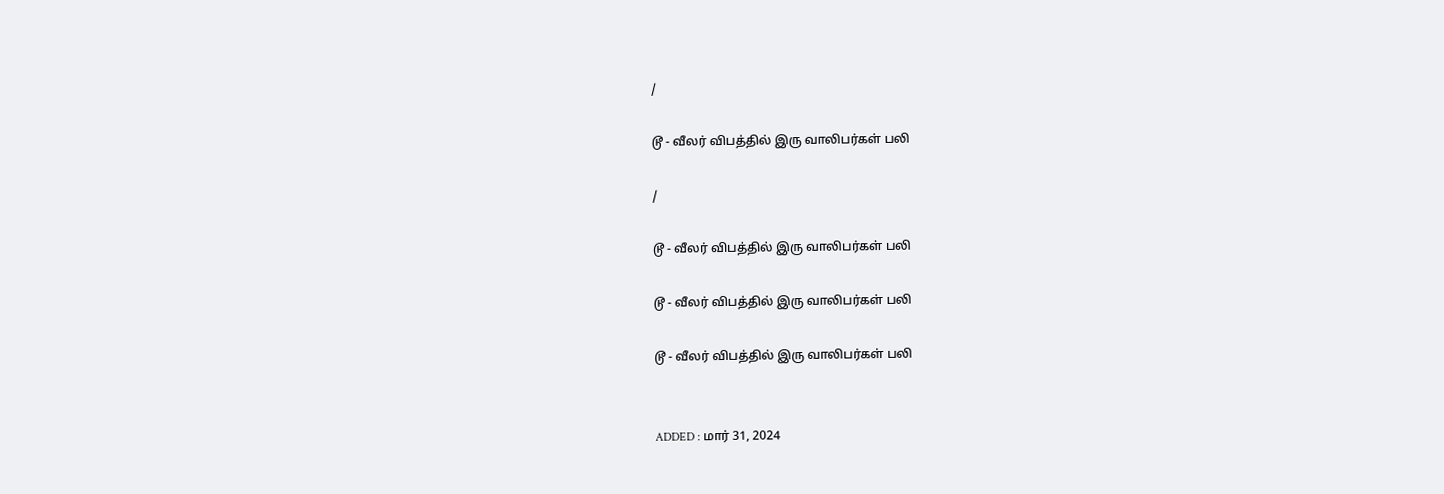/

டூ - வீலர் விபத்தில் இரு வாலிபர்கள் பலி

/

டூ - வீலர் விபத்தில் இரு வாலிபர்கள் பலி

டூ - வீலர் விபத்தில் இரு வாலிபர்கள் பலி

டூ - வீலர் விபத்தில் இரு வாலிபர்கள் பலி


ADDED : மார் 31, 2024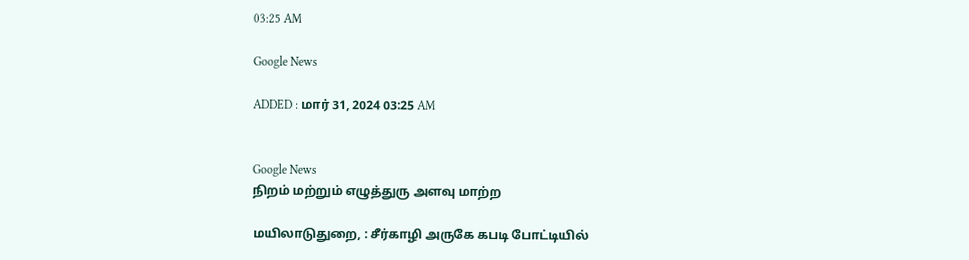03:25 AM

Google News

ADDED : மார் 31, 2024 03:25 AM


Google News
நிறம் மற்றும் எழுத்துரு அளவு மாற்ற

மயிலாடுதுறை, : சீர்காழி அருகே கபடி போட்டியில்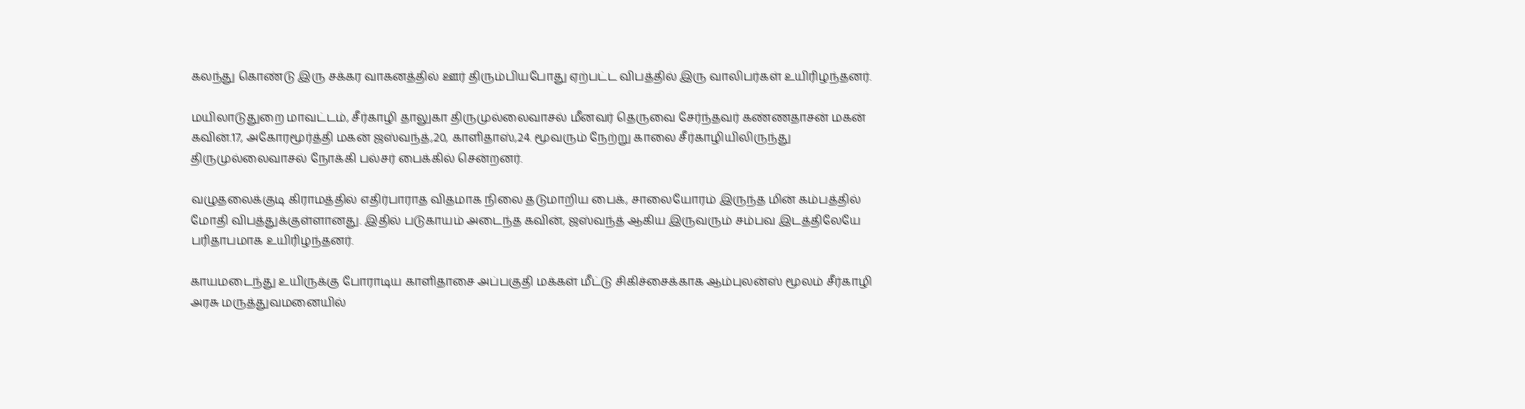கலந்து கொண்டு இரு சக்கர வாகனத்தில் ஊர் திரும்பியபோது ஏற்பட்ட விபத்தில் இரு வாலிபர்கள் உயிரிழந்தனர்.

மயிலாடுதுறை மாவட்டம், சீர்காழி தாலுகா திருமுல்லைவாசல் மீனவர் தெருவை சேர்ந்தவர் கண்ணதாசன் மகன் கவின்.17, அகோரமூர்த்தி மகன் ஜஸ்வந்த்,20, காளிதாஸ்,24. மூவரும் நேற்று காலை சீர்காழியிலிருந்து திருமுல்லைவாசல் நோக்கி பல்சர் பைக்கில் சென்றனர்.

வழுதலைக்குடி கிராமத்தில் எதிர்பாராத விதமாக நிலை தடுமாறிய பைக், சாலையோரம் இருந்த மின் கம்பத்தில் மோதி விபத்துக்குள்ளானது. இதில் படுகாயம் அடைந்த கவின், ஜஸ்வந்த் ஆகிய இருவரும் சம்பவ இடத்திலேயே பரிதாபமாக உயிரிழந்தனர்.

காயமடைந்து உயிருக்கு போராடிய காளிதாசை அப்பகுதி மக்கள் மீட்டு சிகிச்சைக்காக ஆம்புலன்ஸ் மூலம் சீர்காழி அரசு மருத்துவமனையில்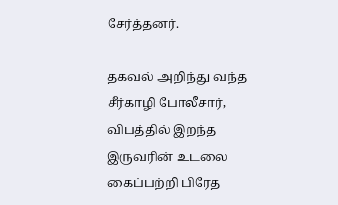சேர்த்தனர்.

தகவல் அறிந்து வந்த சீர்காழி போலீசார், விபத்தில் இறந்த இருவரின் உடலை கைப்பற்றி பிரேத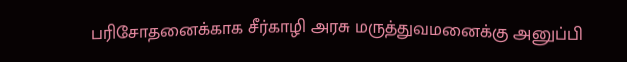பரிசோதனைக்காக சீர்காழி அரசு மருத்துவமனைக்கு அனுப்பி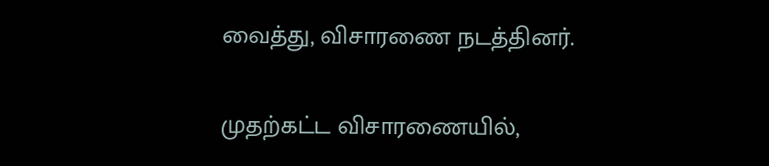வைத்து, விசாரணை நடத்தினர்.

முதற்கட்ட விசாரணையில்,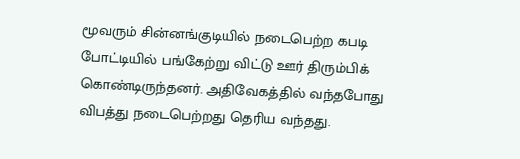மூவரும் சின்னங்குடியில் நடைபெற்ற கபடி போட்டியில் பங்கேற்று விட்டு ஊர் திரும்பிக் கொண்டிருந்தனர். அதிவேகத்தில் வந்தபோது விபத்து நடைபெற்றது தெரிய வந்தது.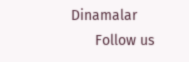Dinamalar
      Follow us